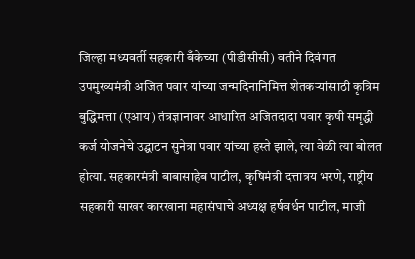जिल्हा मध्यवर्ती सहकारी बँकेच्या (पीडीसीसी) वतीने दिवंगत उपमुख्यमंत्री अजित पवार यांच्या जन्मदिनानिमित्त शेतकऱ्यांसाठी कृत्रिम बुद्धिमत्ता (एआय) तंत्रज्ञानावर आधारित अजितदादा पवार कृषी समृद्धी कर्ज योजनेचे उद्घाटन सुनेत्रा पवार यांच्या हस्ते झाले, त्या वेळी त्या बोलत होत्या. सहकारमंत्री बाबासाहेब पाटील, कृषिमंत्री दत्तात्रय भरणे, राष्ट्रीय सहकारी साखर कारखाना महासंघाचे अध्यक्ष हर्षवर्धन पाटील, माजी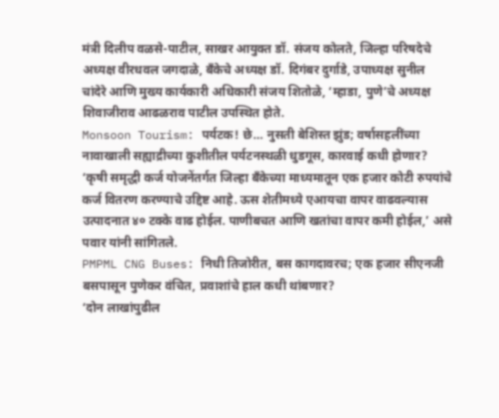मंत्री दिलीप वळसे-पाटील, साखर आयुक्त डॉ. संजय कोलते, जिल्हा परिषदेचे अध्यक्ष वीरधवल जगदाळे, बँकेचे अध्यक्ष डॉ. दिगंबर दुर्गाडे, उपाध्यक्ष सुनील चांदेरे आणि मुख्य कार्यकारी अधिकारी संजय शितोळे, ‘म्हाडा, पुणे’चे अध्यक्ष शिवाजीराव आढळराव पाटील उपस्थित होते.
Monsoon Tourism: पर्यटक! छे… नुसती बेशिस्त झुंड; वर्षासहलींच्या नावाखाली सह्याद्रीच्या कुशीतील पर्यटनस्थळी धुडगूस, कारवाई कधी होणार?
‘कृषी समृद्धी कर्ज योजनेंतर्गत जिल्हा बँकेच्या माध्यमातून एक हजार कोटी रुपयांचे कर्ज वितरण करण्याचे उद्दिष्ट आहे. ऊस शेतीमध्ये एआयचा वापर वाढवल्यास उत्पादनात ४० टक्के वाढ होईल. पाणीबचत आणि खतांचा वापर कमी होईल,’ असे पवार यांनी सांगितले.
PMPML CNG Buses: निधी तिजोरीत, बस कागदावरच; एक हजार सीएनजी बसपासून पुणेकर वंचित, प्रवाशांचे हाल कधी थांबणार?
‘दोन लाखांपुढील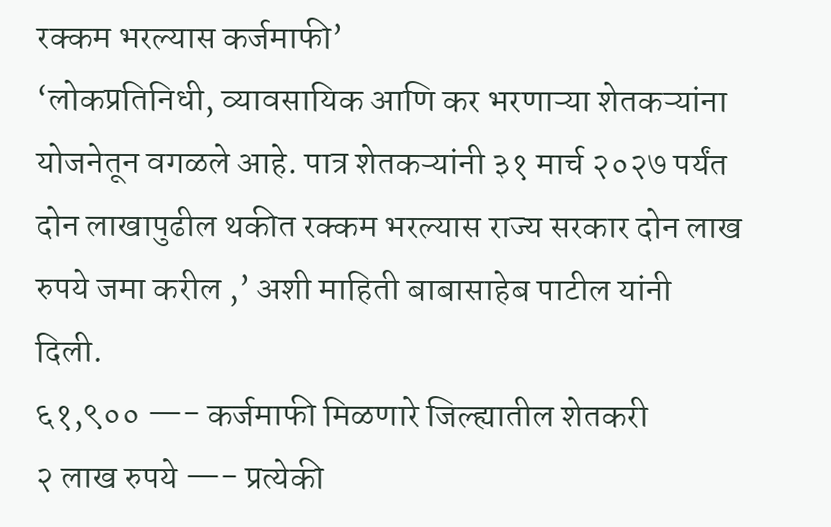रक्कम भरल्यास कर्जमाफी’
‘लोकप्रतिनिधी, व्यावसायिक आणि कर भरणाऱ्या शेतकऱ्यांना योजनेतून वगळले आहे. पात्र शेतकऱ्यांनी ३१ मार्च २०२७ पर्यंत दोन लाखापुढील थकीत रक्कम भरल्यास राज्य सरकार दोन लाख रुपये जमा करील ,’ अशी माहिती बाबासाहेब पाटील यांनी दिली.
६१,९०० —- कर्जमाफी मिळणारे जिल्ह्यातील शेतकरी
२ लाख रुपये —- प्रत्येकी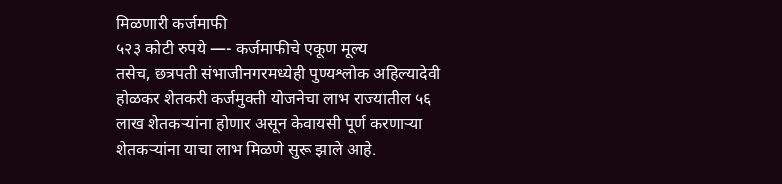मिळणारी कर्जमाफी
५२३ कोटी रुपये —- कर्जमाफीचे एकूण मूल्य
तसेच, छत्रपती संभाजीनगरमध्येही पुण्यश्लोक अहिल्यादेवी होळकर शेतकरी कर्जमुक्ती योजनेचा लाभ राज्यातील ५६ लाख शेतकऱ्यांना होणार असून केवायसी पूर्ण करणाऱ्या शेतकऱ्यांना याचा लाभ मिळणे सुरू झाले आहे.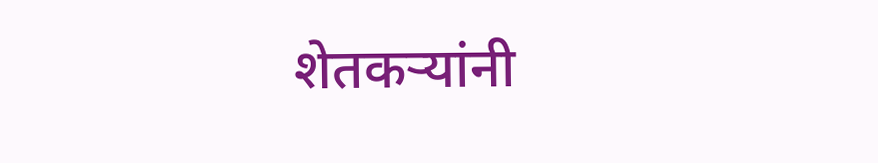शेतकऱ्यांनी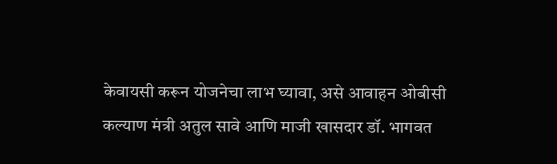केवायसी करून योजनेचा लाभ घ्यावा, असे आवाहन ओबीसी कल्याण मंत्री अतुल सावे आणि माजी खासदार डॉ. भागवत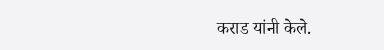कराड यांनी केले.